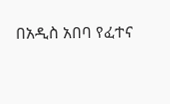በአዲስ አበባ የፈተና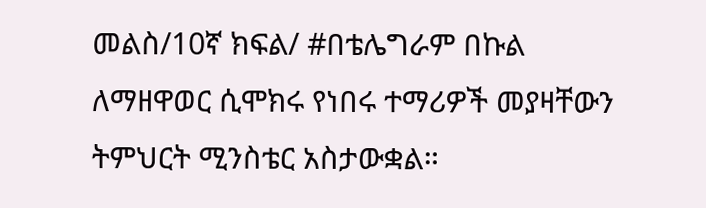መልስ/10ኛ ክፍል/ #በቴሌግራም በኩል ለማዘዋወር ሲሞክሩ የነበሩ ተማሪዎች መያዛቸውን ትምህርት ሚንስቴር አስታውቋል።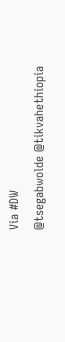Via #DW
@tsegabwolde @tikvahethiopia